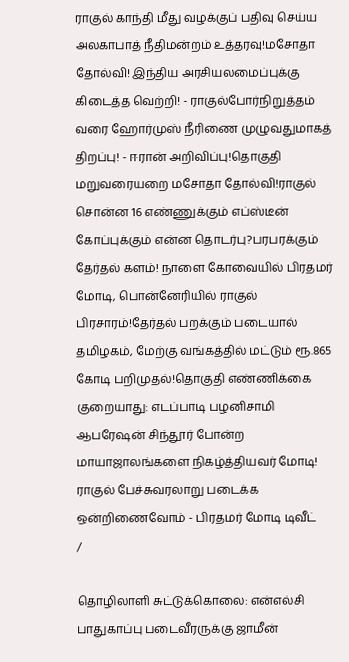ராகுல் காந்தி மீது வழக்குப் பதிவு செய்ய அலகாபாத் நீதிமன்றம் உத்தரவு!மசோதா தோல்வி! இந்திய அரசியலமைப்புக்கு கிடைத்த வெற்றி! - ராகுல்போர்நிறுத்தம் வரை ஹோர்முஸ் நீரிணை முழுவதுமாகத் திறப்பு! - ஈரான் அறிவிப்பு!தொகுதி மறுவரையறை மசோதா தோல்வி!ராகுல் சொன்ன 16 எண்ணுக்கும் எப்ஸ்டீன் கோப்புக்கும் என்ன தொடர்பு?பரபரக்கும் தேர்தல் களம்! நாளை கோவையில் பிரதமர் மோடி, பொன்னேரியில் ராகுல் பிரசாரம்!தேர்தல் பறக்கும் படையால் தமிழகம், மேற்கு வங்கத்தில் மட்டும் ரூ.865 கோடி பறிமுதல்!தொகுதி எண்ணிக்கை குறையாது: எடப்பாடி பழனிசாமி ஆபரேஷன் சிந்தூர் போன்ற மாயாஜாலங்களை நிகழ்த்தியவர் மோடி! ராகுல் பேச்சுவரலாறு படைக்க ஒன்றிணைவோம் - பிரதமர் மோடி டிவீட்
/

தொழிலாளி சுட்டுக்கொலை: என்எல்சி பாதுகாப்பு படைவீரருக்கு ஜாமீன்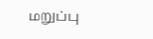மறுப்பு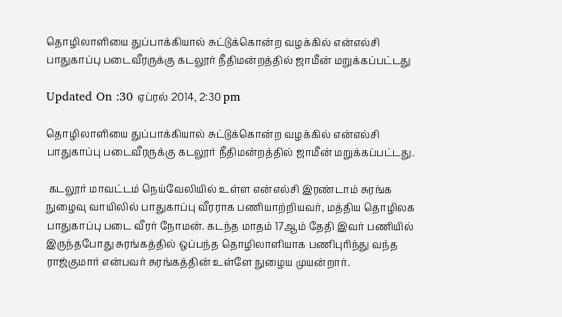தொழிலாளியை துப்பாக்கியால் சுட்டுக்கொன்ற வழக்கில் என்எல்சி பாதுகாப்பு படைவீரருக்கு கடலூர் நீதிமன்றத்தில் ஜாமீன் மறுக்கப்பட்டது

Updated On :30 ஏப்ரல் 2014, 2:30 pm

தொழிலாளியை துப்பாக்கியால் சுட்டுக்கொன்ற வழக்கில் என்எல்சி பாதுகாப்பு படைவீரருக்கு கடலூர் நீதிமன்றத்தில் ஜாமீன் மறுக்கப்பட்டது.

 கடலூர் மாவட்டம் நெய்வேலியில் உள்ள என்எல்சி இரண்டாம் சுரங்க நுழைவு வாயிலில் பாதுகாப்பு வீரராக பணியாற்றியவர், மத்திய தொழிலக பாதுகாப்பு படை வீரர் நோமன். கடந்த மாதம் 17ஆம் தேதி இவர் பணியில் இருந்தபோது சுரங்கத்தில் ஒப்பந்த தொழிலாளியாக பணிபுரிந்து வந்த ராஜ்குமார் என்பவர் சுரங்கத்தின் உள்ளே நுழைய முயன்றார்.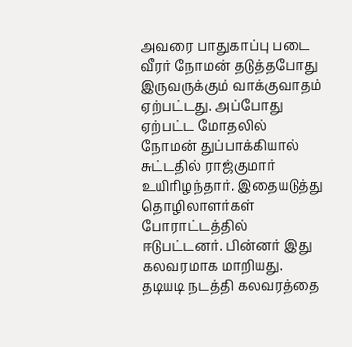அவரை பாதுகாப்பு படை வீரர் நோமன் தடுத்தபோது இருவருக்கும் வாக்குவாதம் ஏற்பட்டது. அப்போது ஏற்பட்ட மோதலில் நோமன் துப்பாக்கியால் சுட்டதில் ராஜ்குமார் உயிரிழந்தார். இதையடுத்து தொழிலாளர்கள் போராட்டத்தில் ஈடுபட்டனர். பின்னர் இது கலவரமாக மாறியது. தடியடி நடத்தி கலவரத்தை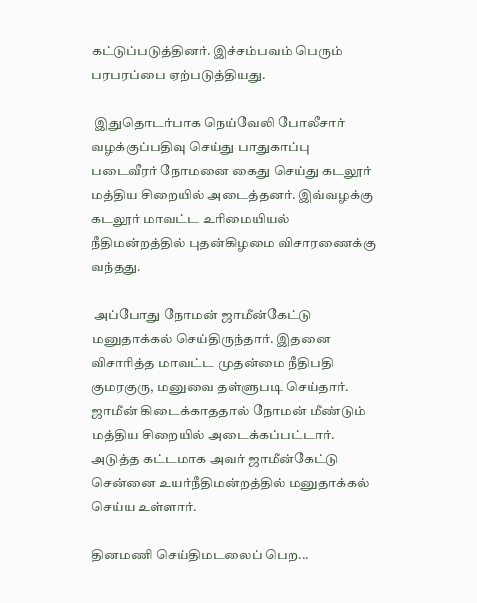கட்டுப்படுத்தினர். இச்சம்பவம் பெரும் பரபரப்பை ஏற்படுத்தியது.

 இதுதொடர்பாக நெய்வேலி போலீசார் வழக்குப்பதிவு செய்து பாதுகாப்பு படைவீரர் நோமனை கைது செய்து கடலூர் மத்திய சிறையில் அடைத்தனர். இவ்வழக்கு கடலூர் மாவட்ட உரிமையியல் நீதிமன்றத்தில் புதன்கிழமை விசாரணைக்கு வந்தது.

 அப்போது நோமன் ஜாமீன்கேட்டு மனுதாக்கல் செய்திருந்தார். இதனை விசாரித்த மாவட்ட முதன்மை நீதிபதி குமரகுரு, மனுவை தள்ளுபடி செய்தார். ஜாமீன் கிடைக்காததால் நோமன் மீண்டும் மத்திய சிறையில் அடைக்கப்பட்டார். அடுத்த கட்டமாக அவர் ஜாமீன்கேட்டு சென்னை உயர்நீதிமன்றத்தில் மனுதாக்கல் செய்ய உள்ளார்.

தினமணி செய்திமடலைப் பெற...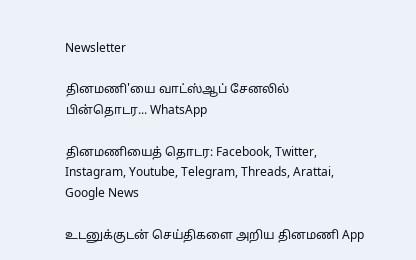Newsletter

தினமணி'யை வாட்ஸ்ஆப் சேனலில் பின்தொடர... WhatsApp

தினமணியைத் தொடர: Facebook, Twitter, Instagram, Youtube, Telegram, Threads, Arattai, Google News

உடனுக்குடன் செய்திகளை அறிய தினமணி App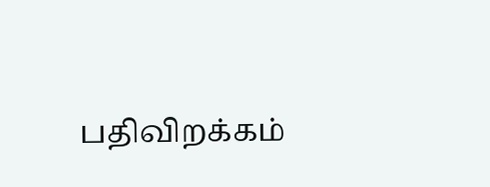பதிவிறக்கம்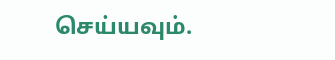செய்யவும்.